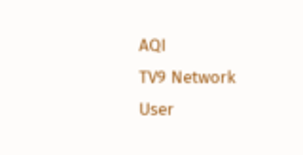AQI
TV9 Network
User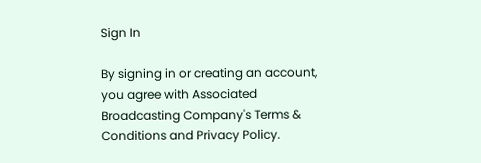Sign In

By signing in or creating an account, you agree with Associated Broadcasting Company's Terms & Conditions and Privacy Policy.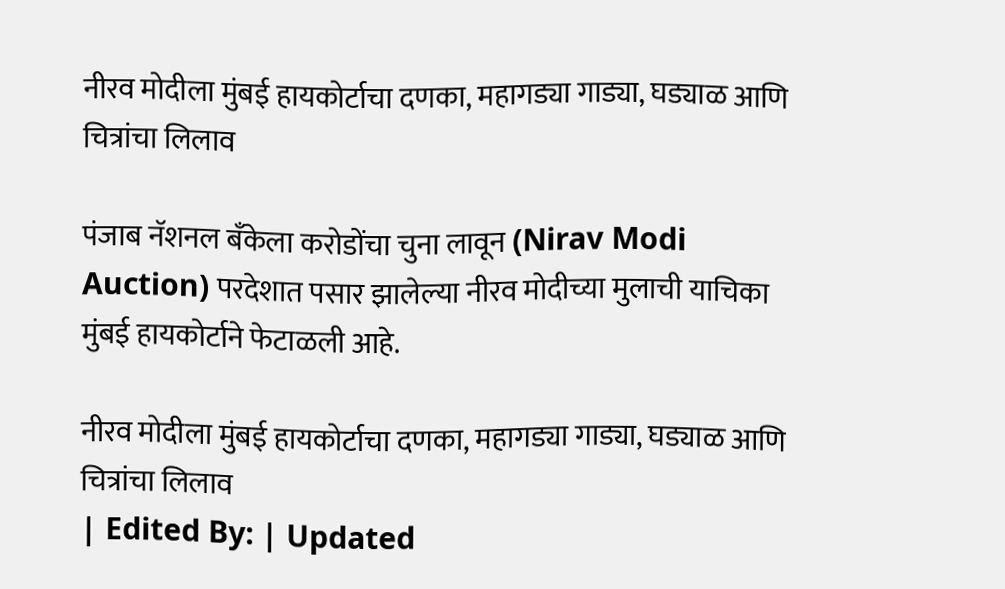नीरव मोदीला मुंबई हायकोर्टाचा दणका, महागड्या गाड्या, घड्याळ आणि चित्रांचा लिलाव

पंजाब नॅशनल बँकेला करोडोंचा चुना लावून (Nirav Modi Auction) परदेशात पसार झालेल्या नीरव मोदीच्या मुलाची याचिका मुंबई हायकोर्टाने फेटाळली आहे.

नीरव मोदीला मुंबई हायकोर्टाचा दणका, महागड्या गाड्या, घड्याळ आणि चित्रांचा लिलाव
| Edited By: | Updated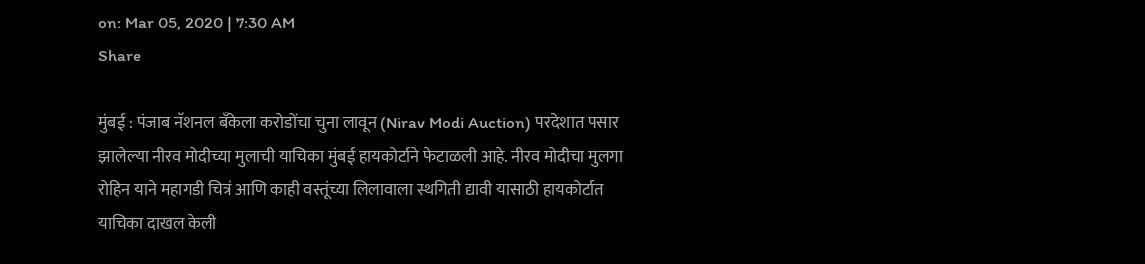on: Mar 05, 2020 | 7:30 AM
Share

मुंबई : पंजाब नॅशनल बँकेला करोडोंचा चुना लावून (Nirav Modi Auction) परदेशात पसार झालेल्या नीरव मोदीच्या मुलाची याचिका मुंबई हायकोर्टाने फेटाळली आहे. नीरव मोदीचा मुलगा रोहिन याने महागडी चित्रं आणि काही वस्तूंच्या लिलावाला स्थगिती द्यावी यासाठी हायकोर्टात याचिका दाखल केली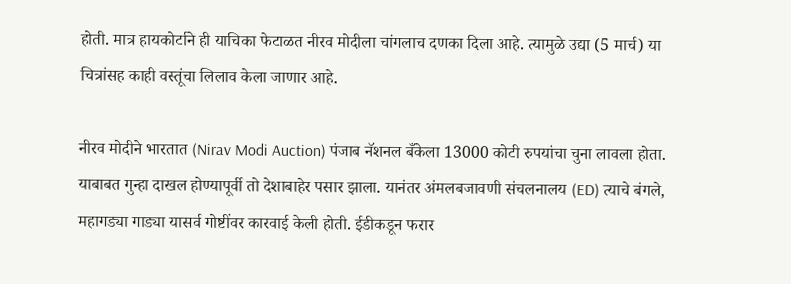होती. मात्र हायकोर्टाने ही याचिका फेटाळत नीरव मोदीला चांगलाच दणका दिला आहे. त्यामुळे उद्या (5 मार्च) या चित्रांसह काही वस्तूंचा लिलाव केला जाणार आहे.

नीरव मोदीने भारतात (Nirav Modi Auction) पंजाब नॅशनल बँकेला 13000 कोटी रुपयांचा चुना लावला होता. याबाबत गुन्हा दाखल होण्यापूर्वी तो देशाबाहेर पसार झाला. यानंतर अंमलबजावणी संचलनालय (ED) त्याचे बंगले, महागड्या गाड्या यासर्व गोष्टींवर कारवाई केली होती. ईडीकडून फरार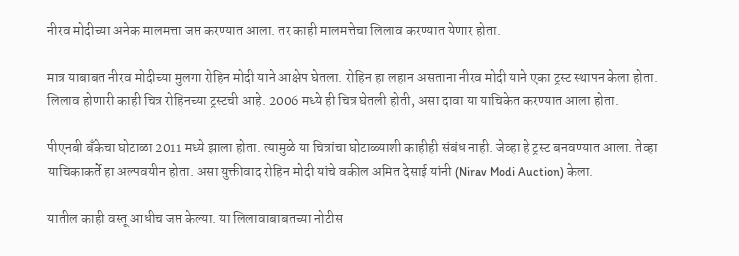नीरव मोदीच्या अनेक मालमत्ता जप्त करण्यात आला. तर काही मालमत्तेचा लिलाव करण्यात येणार होता.

मात्र याबाबत नीरव मोदीच्या मुलगा रोहिन मोदी याने आक्षेप घेतला. रोहिन हा लहान असताना नीरव मोदी याने एका ट्रस्ट स्थापन केला होता. लिलाव होणारी काही चित्र रोहिनच्या ट्रस्टची आहे. 2006 मध्ये ही चित्र घेतली होती, असा दावा या याचिकेत करण्यात आला होता.

पीएनबी बँकेचा घोटाळा 2011 मध्ये झाला होता. त्यामुळे या चित्रांचा घोटाळ्याशी काहीही संबंध नाही. जेव्हा हे ट्रस्ट बनवण्यात आला. तेव्हा याचिकाकर्ते हा अल्पवयीन होता. असा युक्तीवाद रोहिन मोदी यांचे वकील अमित देसाई यांनी (Nirav Modi Auction) केला.

यातील काही वस्तू आधीच जप्त केल्या. या लिलावाबाबतच्या नोटीस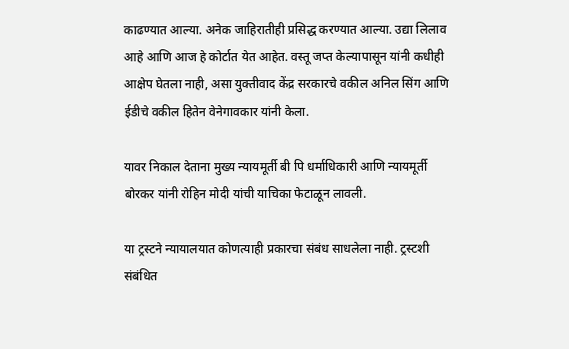काढण्यात आल्या. अनेक जाहिरातीही प्रसिद्ध करण्यात आल्या. उद्या लिलाव आहे आणि आज हे कोर्टात येत आहेत. वस्तू जप्त केल्यापासून यांनी कधीही आक्षेप घेतला नाही, असा युक्तीवाद केंद्र सरकारचे वकील अनिल सिंग आणि ईडीचे वकील हितेन वेनेगावकार यांनी केला.

यावर निकाल देताना मुख्य न्यायमूर्ती बी पि धर्माधिकारी आणि न्यायमूर्ती बोरकर यांनी रोहिन मोदी यांची याचिका फेटाळून लावली.

या ट्रस्टने न्यायालयात कोणत्याही प्रकारचा संबंध साधलेला नाही. ट्रस्टशी संबंधित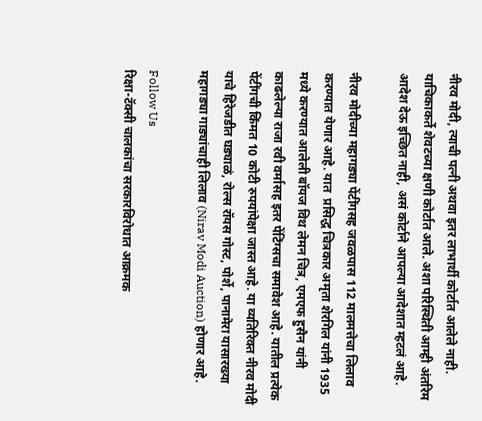नीरव मोदी, त्याची पत्नी अथवा इतर लाभार्थी कोर्टात आलेले नाही. याचिकाकर्ते शेवटच्या क्षणी कोर्टात आले. अशा परिस्थिती आम्ही अंतरिम आदेश देऊ इच्छित नाही, असं कोर्टाने आपल्या आदेशात म्हटलं आहे.

नीरव मोदीच्या महागड्या पेंटींगसह जवळपास 112 मालमत्तेचा लिलाव करण्यात येणार आहे. यात  प्रसिद्ध चित्रकार अमृता शेरगिल यांनी 1935 मध्ये करण्यात आलेली बॉयज विथ लेमन चित्र, एमएफ हुसैन यांनी काढलेल्या राजा रवी वर्मासह इतर पेंटिंग्सचा समावेश आहे. यातील प्रत्येक पेंटींगची किंमत 10 कोटी रुपयांपेक्षा जास्त आहे. या व्यतिरिक्त नीरव मोदी याचे हिरेजडीत घड्याळं, रोल्स रॉयस गोस्ट, पोर्शे, पानामेरा यासारख्या महागड्या गाड्यांचाही लिलाव (Nirav Modi Auction) होणार आहे.

Follow Us
रिक्षा-टॅक्सी चालकांचा सरकारविरोधात आक्रमक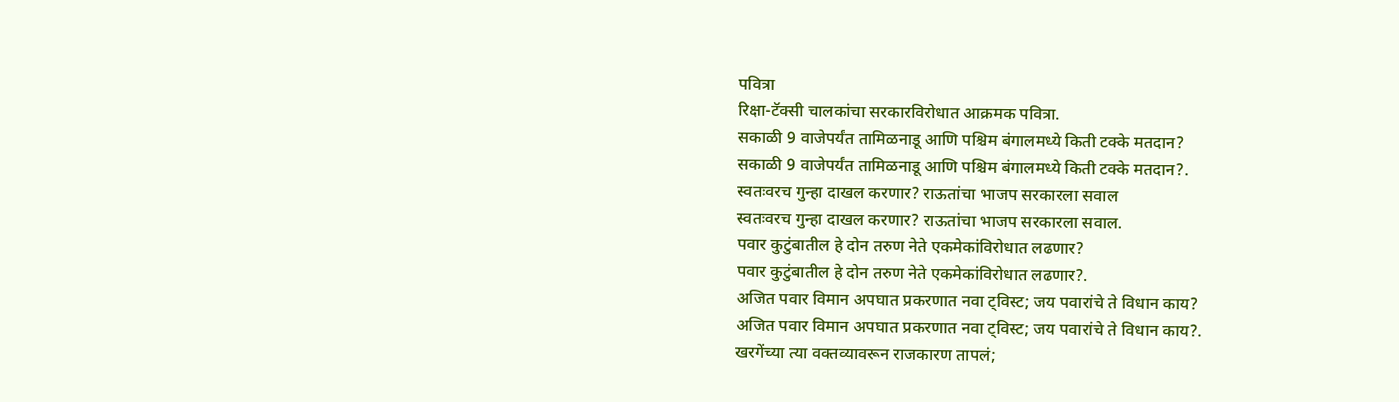पवित्रा
रिक्षा-टॅक्सी चालकांचा सरकारविरोधात आक्रमक पवित्रा.
सकाळी 9 वाजेपर्यंत तामिळनाडू आणि पश्चिम बंगालमध्ये किती टक्के मतदान?
सकाळी 9 वाजेपर्यंत तामिळनाडू आणि पश्चिम बंगालमध्ये किती टक्के मतदान?.
स्वतःवरच गुन्हा दाखल करणार? राऊतांचा भाजप सरकारला सवाल
स्वतःवरच गुन्हा दाखल करणार? राऊतांचा भाजप सरकारला सवाल.
पवार कुटुंबातील हे दोन तरुण नेते एकमेकांविरोधात लढणार?
पवार कुटुंबातील हे दोन तरुण नेते एकमेकांविरोधात लढणार?.
अजित पवार विमान अपघात प्रकरणात नवा ट्विस्ट; जय पवारांचे ते विधान काय?
अजित पवार विमान अपघात प्रकरणात नवा ट्विस्ट; जय पवारांचे ते विधान काय?.
खरगेंच्या त्या वक्तव्यावरून राजकारण तापलं;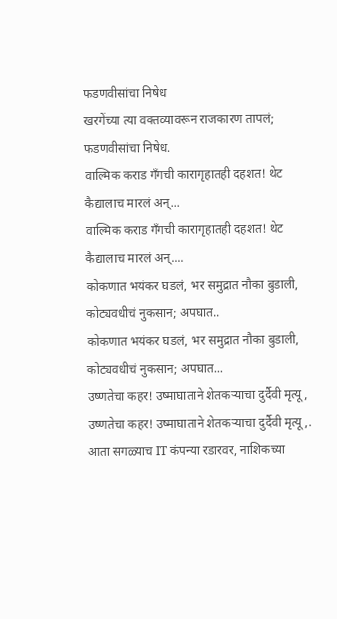फडणवीसांचा निषेध
खरगेंच्या त्या वक्तव्यावरून राजकारण तापलं; फडणवीसांचा निषेध.
वाल्मिक कराड गँगची कारागृहातही दहशत! थेट कैद्यालाच मारलं अन्...
वाल्मिक कराड गँगची कारागृहातही दहशत! थेट कैद्यालाच मारलं अन्....
कोकणात भयंकर घडलं, भर समुद्रात नौका बुडाली, कोट्यवधीचं नुकसान; अपघात..
कोकणात भयंकर घडलं, भर समुद्रात नौका बुडाली, कोट्यवधीचं नुकसान; अपघात...
उष्णतेचा कहर! उष्माघाताने शेतकऱ्याचा दुर्दैवी मृत्यू,
उष्णतेचा कहर! उष्माघाताने शेतकऱ्याचा दुर्दैवी मृत्यू,.
आता सगळ्याच IT कंपन्या रडारवर, नाशिकच्या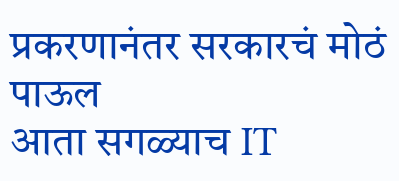प्रकरणानंतर सरकारचं मोठं पाऊल
आता सगळ्याच IT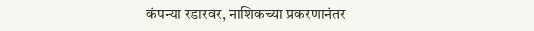कंपन्या रडारवर, नाशिकच्या प्रकरणानंतर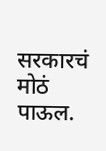सरकारचं मोठं पाऊल.